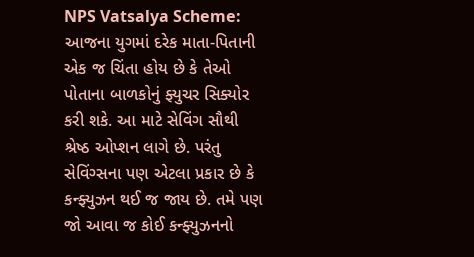NPS Vatsalya Scheme: આજના યુગમાં દરેક માતા-પિતાની એક જ ચિંતા હોય છે કે તેઓ પોતાના બાળકોનું ફ્યુચર સિક્યોર કરી શકે. આ માટે સેવિંગ સૌથી શ્રેષ્ઠ ઓપ્શન લાગે છે. પરંતુ સેવિંગ્સના પણ એટલા પ્રકાર છે કે કન્ફ્યુઝન થઈ જ જાય છે. તમે પણ જો આવા જ કોઈ કન્ફ્યુઝનનો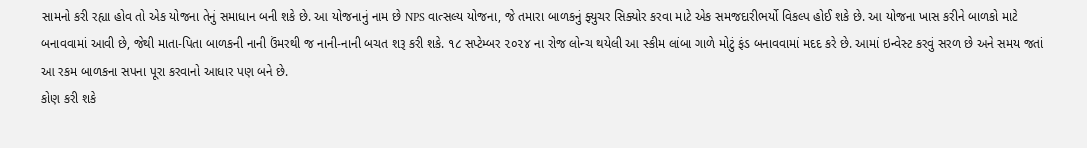સામનો કરી રહ્યા હોવ તો એક યોજના તેનું સમાધાન બની શકે છે. આ યોજનાનું નામ છે NPS વાત્સલ્ય યોજના, જે તમારા બાળકનું ફ્યુચર સિક્યોર કરવા માટે એક સમજદારીભર્યો વિકલ્પ હોઈ શકે છે. આ યોજના ખાસ કરીને બાળકો માટે બનાવવામાં આવી છે, જેથી માતા-પિતા બાળકની નાની ઉંમરથી જ નાની-નાની બચત શરૂ કરી શકે. ૧૮ સપ્ટેમ્બર ૨૦૨૪ ના રોજ લોન્ચ થયેલી આ સ્કીમ લાંબા ગાળે મોટું ફંડ બનાવવામાં મદદ કરે છે. આમાં ઇન્વેસ્ટ કરવું સરળ છે અને સમય જતાં આ રકમ બાળકના સપના પૂરા કરવાનો આધાર પણ બને છે.
કોણ કરી શકે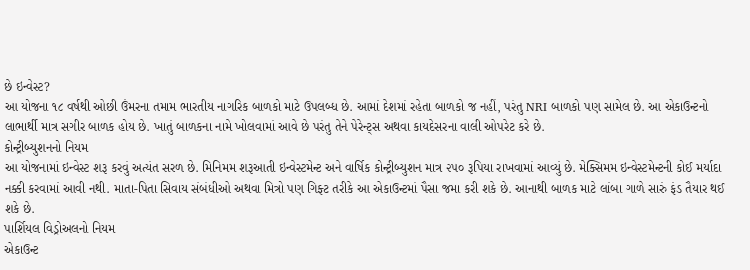છે ઇન્વેસ્ટ?
આ યોજના ૧૮ વર્ષથી ઓછી ઉંમરના તમામ ભારતીય નાગરિક બાળકો માટે ઉપલબ્ધ છે. આમાં દેશમાં રહેતા બાળકો જ નહીં, પરંતુ NRI બાળકો પણ સામેલ છે. આ એકાઉન્ટનો લાભાર્થી માત્ર સગીર બાળક હોય છે. ખાતું બાળકના નામે ખોલવામાં આવે છે પરંતુ તેને પેરેન્ટ્સ અથવા કાયદેસરના વાલી ઓપરેટ કરે છે.
કોન્ટ્રીબ્યુશનનો નિયમ
આ યોજનામાં ઇન્વેસ્ટ શરૂ કરવું અત્યંત સરળ છે. મિનિમમ શરૂઆતી ઇન્વેસ્ટમેન્ટ અને વાર્ષિક કોન્ટ્રીબ્યુશન માત્ર ૨૫૦ રૂપિયા રાખવામાં આવ્યું છે. મેક્સિમમ ઇન્વેસ્ટમેન્ટની કોઈ મર્યાદા નક્કી કરવામાં આવી નથી. માતા-પિતા સિવાય સંબંધીઓ અથવા મિત્રો પણ ગિફ્ટ તરીકે આ એકાઉન્ટમાં પૈસા જમા કરી શકે છે. આનાથી બાળક માટે લાંબા ગાળે સારું ફંડ તૈયાર થઈ શકે છે.
પાર્શિયલ વિડ્રોઅલનો નિયમ
એકાઉન્ટ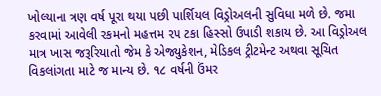ખોલ્યાના ત્રણ વર્ષ પૂરા થયા પછી પાર્શિયલ વિડ્રોઅલની સુવિધા મળે છે. જમા કરવામાં આવેલી રકમનો મહત્તમ ૨૫ ટકા હિસ્સો ઉપાડી શકાય છે. આ વિડ્રોઅલ માત્ર ખાસ જરૂરિયાતો જેમ કે એજ્યુકેશન, મેડિકલ ટ્રીટમેન્ટ અથવા સૂચિત વિકલાંગતા માટે જ માન્ય છે. ૧૮ વર્ષની ઉંમર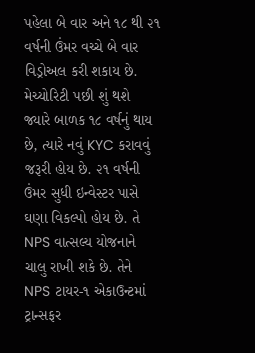પહેલા બે વાર અને ૧૮ થી ૨૧ વર્ષની ઉંમર વચ્ચે બે વાર વિડ્રોઅલ કરી શકાય છે.
મેચ્યોરિટી પછી શું થશે
જ્યારે બાળક ૧૮ વર્ષનું થાય છે, ત્યારે નવું KYC કરાવવું જરૂરી હોય છે. ૨૧ વર્ષની ઉંમર સુધી ઇન્વેસ્ટર પાસે ઘણા વિકલ્પો હોય છે. તે NPS વાત્સલ્ય યોજનાને ચાલુ રાખી શકે છે. તેને NPS ટાયર-૧ એકાઉન્ટમાં ટ્રાન્સફર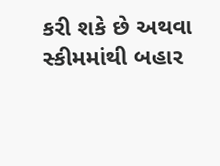કરી શકે છે અથવા સ્કીમમાંથી બહાર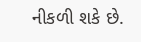નીકળી શકે છે.